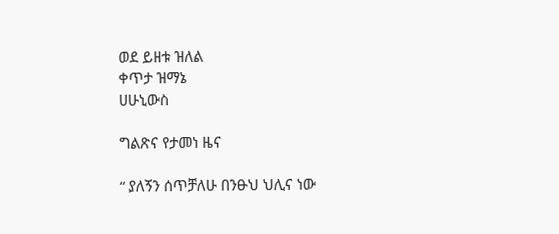ወደ ይዘቱ ዝለል
ቀጥታ ዝማኔ
ሀሁኒውስ

ግልጽና የታመነ ዜና

“ ያለኝን ሰጥቻለሁ በንፁህ ህሊና ነው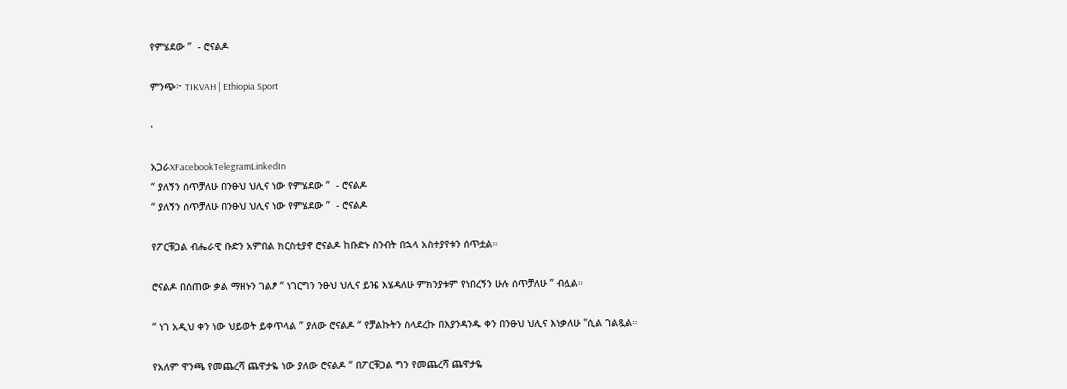የምሄደው ”  - ሮናልዶ

ምንጭ፦ TIKVAH | Ethiopia Sport

·

አጋራXFacebookTelegramLinkedIn
“ ያለኝን ሰጥቻለሁ በንፁህ ህሊና ነው የምሄደው ”  - ሮናልዶ
“ ያለኝን ሰጥቻለሁ በንፁህ ህሊና ነው የምሄደው ”  - ሮናልዶ

የፖርቹጋል ብሔራዊ ቡድን አምበል ክርስቲያኖ ሮናልዶ ከቡድኑ ስንብት በኋላ አስተያየቱን ሰጥቷል።

ሮናልዶ በሰጠው ቃል ማዘኑን ገልፆ “ ነገርግን ንፁህ ህሊና ይዤ እሄዳለሁ ምክንያቱም የነበረኝን ሁሉ ሰጥቻለሁ ” ብሏል።

“ ነገ አዲህ ቀን ነው ህይወት ይቀጥላል ” ያለው ሮናልዶ “ የቻልኩትን ስላደረኩ በእያንዳንዱ ቀን በንፁህ ህሊና እነቃለሁ "ሲል ገልጿል።

የአለም ዋንጫ የመጨረሻ ጨዋታዬ ነው ያለው ሮናልዶ “ በፖርቹጋል ግን የመጨረሻ ጨዋታዬ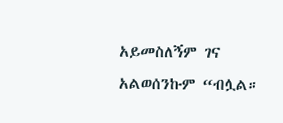አይመስለኝም ገና አልወሰንኩም “ብሏል።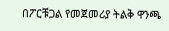በፖርቹጋል የመጀመሪያ ትልቅ ዋንጫ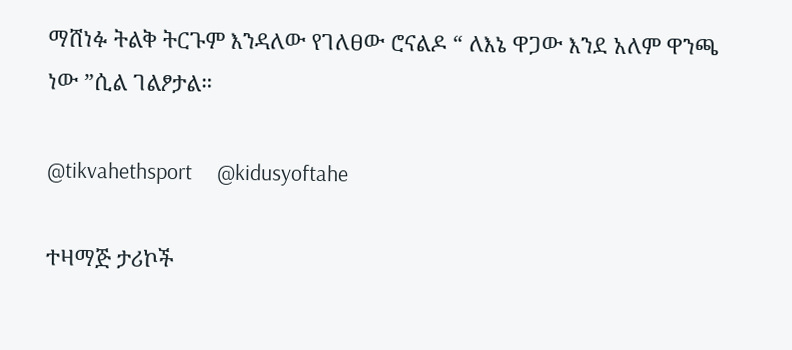ማሸነፉ ትልቅ ትርጉም እንዳለው የገለፀው ሮናልዶ “ ለእኔ ዋጋው እንደ አለም ዋንጫ ነው ”ሲል ገልፆታል።

@tikvahethsport     @kidusyoftahe

ተዛማጅ ታሪኮች